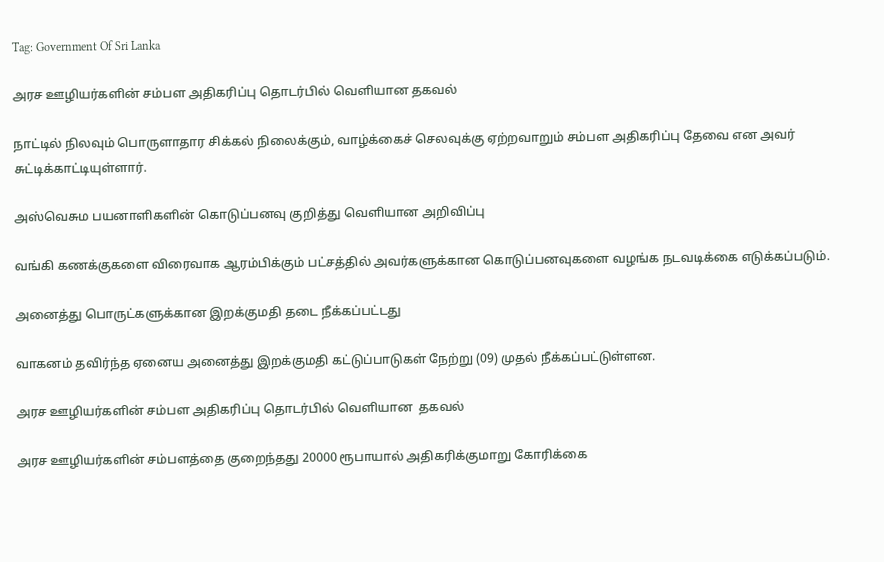Tag: Government Of Sri Lanka

அரச ஊழியர்களின் சம்பள அதிகரிப்பு தொடர்பில் வெளியான தகவல்

நாட்டில் நிலவும் பொருளாதார சிக்கல் நிலைக்கும், வாழ்க்கைச் செலவுக்கு ஏற்றவாறும் சம்பள அதிகரிப்பு தேவை என அவர் சுட்டிக்காட்டியுள்ளார்.

அஸ்வெசும பயனாளிகளின் கொடுப்பனவு குறித்து வெளியான அறிவிப்பு

வங்கி கணக்குகளை விரைவாக ஆரம்பிக்கும் பட்சத்தில் அவர்களுக்கான கொடுப்பனவுகளை வழங்க நடவடிக்கை எடுக்கப்படும்.

அனைத்து பொருட்களுக்கான இறக்குமதி தடை நீக்கப்பட்டது

வாகனம் தவிர்ந்த ஏனைய அனைத்து இறக்குமதி கட்டுப்பாடுகள் நேற்று (09) முதல் நீக்கப்பட்டுள்ளன.

அரச ஊழியர்களின் சம்பள அதிகரிப்பு தொடர்பில் வெளியான  தகவல்

அரச ஊழியர்களின் சம்பளத்தை குறைந்தது 20000 ரூபாயால் அதிகரிக்குமாறு கோரிக்கை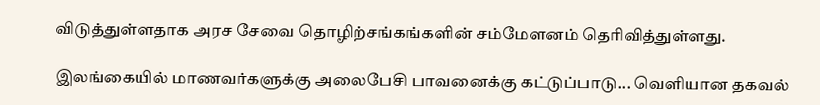விடுத்துள்ளதாக அரச சேவை தொழிற்சங்கங்களின் சம்மேளனம் தெரிவித்துள்ளது.

இலங்கையில் மாணவர்களுக்கு அலைபேசி பாவனைக்கு கட்டுப்பாடு... வெளியான தகவல்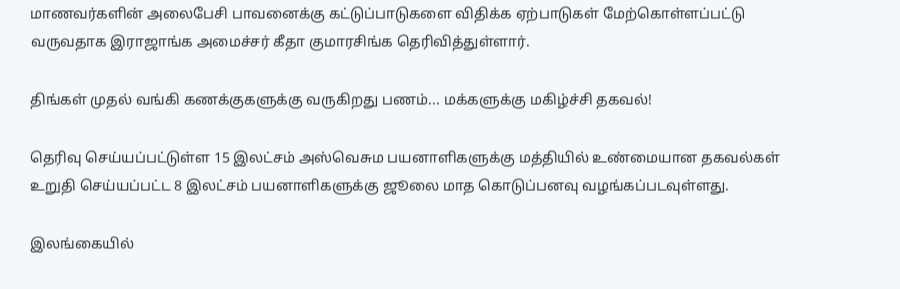மாணவர்களின் அலைபேசி பாவனைக்கு கட்டுப்பாடுகளை விதிக்க ஏற்பாடுகள் மேற்கொள்ளப்பட்டு வருவதாக இராஜாங்க அமைச்சர் கீதா குமாரசிங்க தெரிவித்துள்ளார்.

திங்கள் முதல் வங்கி கணக்குகளுக்கு வருகிறது பணம்... மக்களுக்கு மகிழ்ச்சி தகவல்!

தெரிவு செய்யப்பட்டுள்ள 15 இலட்சம் அஸ்வெசும பயனாளிகளுக்கு மத்தியில் உண்மையான தகவல்கள் உறுதி செய்யப்பட்ட 8 இலட்சம் பயனாளிகளுக்கு ஜூலை மாத கொடுப்பனவு வழங்கப்படவுள்ளது.

இலங்கையில்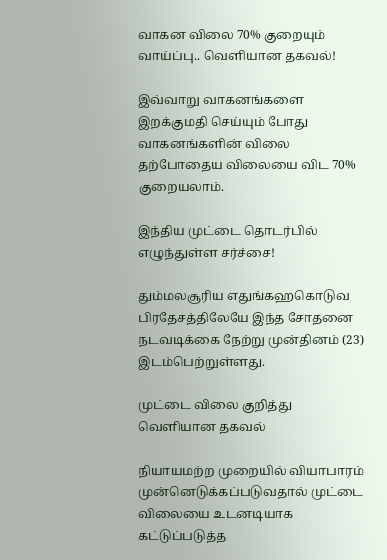வாகன விலை 70% குறையும் வாய்ப்பு.. வெளியான தகவல்!

இவ்வாறு வாகனங்களை இறக்குமதி செய்யும் போது வாகனங்களின் விலை தற்போதைய விலையை விட 70% குறையலாம்.

இந்திய முட்டை தொடர்பில் எழுந்துள்ள சர்ச்சை!

தும்மலசூரிய எதுங்கஹகொடுவ பிரதேசத்திலேயே இந்த சோதனை நடவடிக்கை நேற்று முன்தினம் (23) இடம்பெற்றுள்ளது.

முட்டை விலை குறித்து வெளியான தகவல்

நியாயமற்ற முறையில் வியாபாரம் முன்னெடுக்கப்படுவதால் முட்டை விலையை உடனடியாக கட்டுப்படுத்த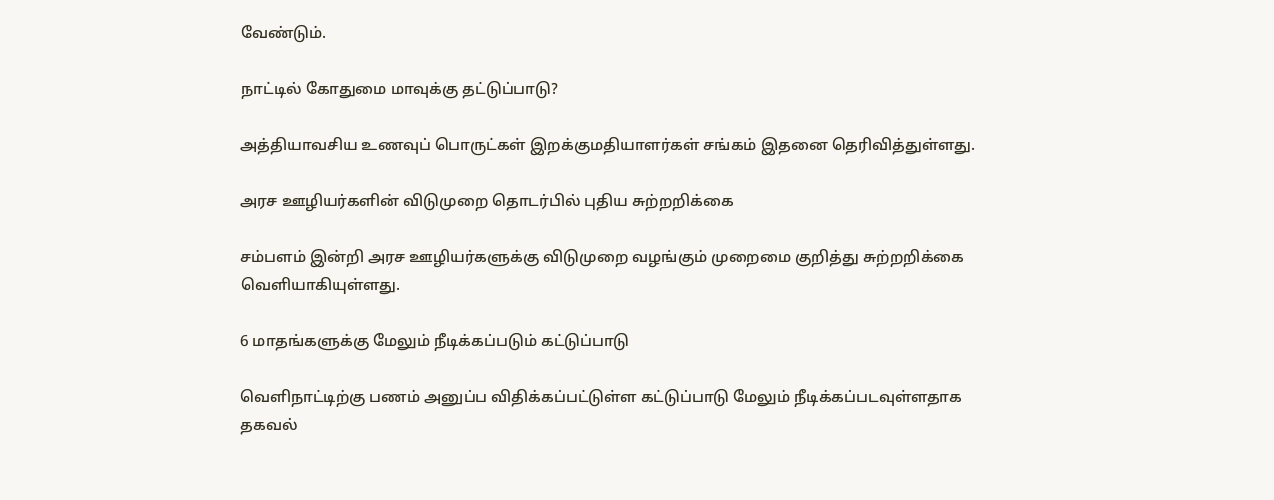வேண்டும்.

நாட்டில் கோதுமை மாவுக்கு தட்டுப்பாடு?

அத்தியாவசிய உணவுப் பொருட்கள் இறக்குமதியாளர்கள் சங்கம் இதனை தெரிவித்துள்ளது.

அரச ஊழியர்களின் விடுமுறை தொடர்பில் புதிய சுற்றறிக்கை

சம்பளம் இன்றி அரச ஊழியர்களுக்கு விடுமுறை வழங்கும் முறைமை குறித்து சுற்றறிக்கை வெளியாகியுள்ளது.

6 மாதங்களுக்கு மேலும் நீடிக்கப்படும் கட்டுப்பாடு

வெளிநாட்டிற்கு பணம் அனுப்ப விதிக்கப்பட்டுள்ள கட்டுப்பாடு மேலும் நீடிக்கப்படவுள்ளதாக தகவல்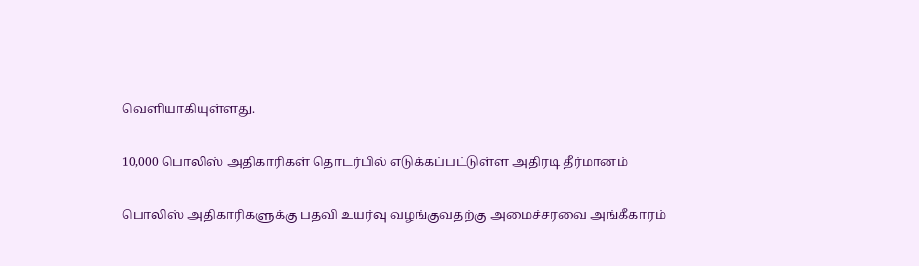வெளியாகியுள்ளது.

10,000 பொலிஸ் அதிகாரிகள் தொடர்பில் எடுக்கப்பட்டுள்ள அதிரடி தீர்மானம்

பொலிஸ் அதிகாரிகளுக்கு பதவி உயர்வு வழங்குவதற்கு அமைச்சரவை அங்கீகாரம்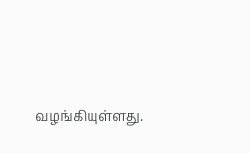வழங்கியுள்ளது.